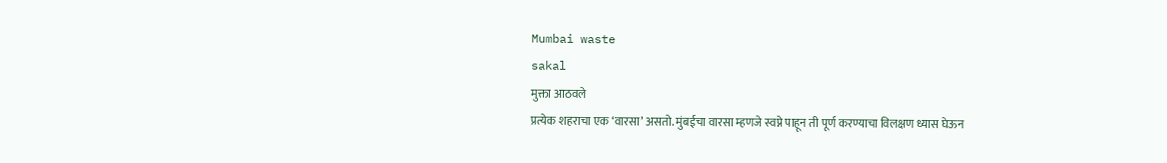Mumbai waste
sakal
मुक्ता आठवले
प्रत्येक शहराचा एक ‘वारसा’ असतो. मुंबईचा वारसा म्हणजे स्वप्ने पाहून ती पूर्ण करण्याचा विलक्षण ध्यास घेऊन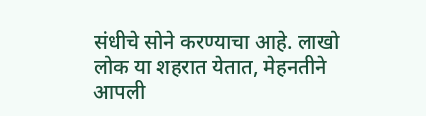संधीचे सोने करण्याचा आहे. लाखो लोक या शहरात येतात, मेहनतीने आपली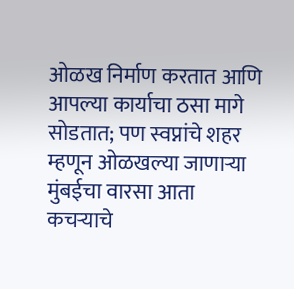ओळख निर्माण करतात आणि आपल्या कार्याचा ठसा मागे सोडतात; पण स्वप्नांचे शहर म्हणून ओळखल्या जाणाऱ्या मुंबईचा वारसा आता कचऱ्याचे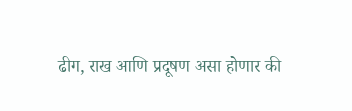ढीग, राख आणि प्रदूषण असा होणार की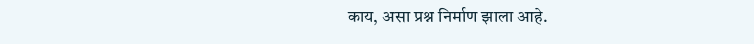काय, असा प्रश्न निर्माण झाला आहे.